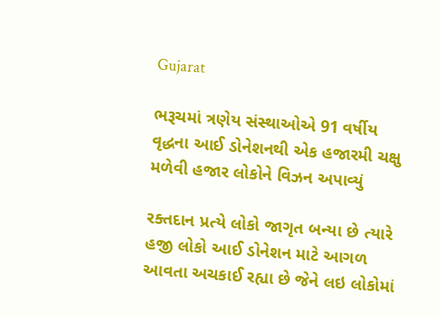Gujarat

ભરૂચમાં ત્રણેય સંસ્થાઓએ 91 વર્ષીય વૃદ્ધના આઈ ડોનેશનથી એક હજારમી ચક્ષુ મળેવી હજાર લોકોને વિઝન અપાવ્યું

રક્તદાન પ્રત્યે લોકો જાગૃત બન્યા છે ત્યારે હજી લોકો આઈ ડોનેશન માટે આગળ આવતા અચકાઈ રહ્યા છે જેને લઇ લોકોમાં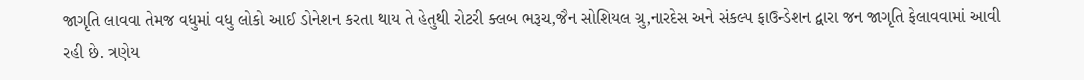જાગૃતિ લાવવા તેમજ વધુમાં વધુ લોકો આઈ ડોનેશન કરતા થાય તે હેતુથી રોટરી ક્લબ ભરૂચ,જૈન સોશિયલ ગ્રુ,નારદેસ અને સંકલ્પ ફાઉન્ડેશન દ્વારા જન જાગૃતિ ફેલાવવામાં આવી રહી છે. ત્રણેય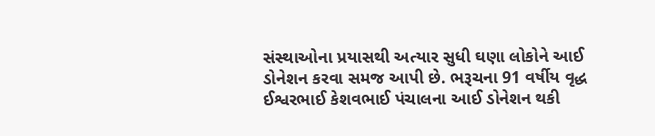સંસ્થાઓના પ્રયાસથી અત્યાર સુધી ઘણા લોકોને આઈ ડોનેશન કરવા સમજ આપી છે. ભરૂચના 91 વર્ષીય વૃદ્ધ ઈશ્વરભાઈ કેશવભાઈ પંચાલના આઈ ડોનેશન થકી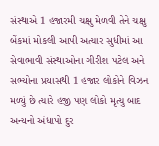સંસ્થાએ 1 હજારમી ચક્ષુ મેળવી તેને ચક્ષુ બેંકમાં મોકલી આપી અત્યાર સુધીમાં આ સેવાભાવી સંસ્થાઓના ગીરીશ પટેલ અને સભ્યોના પ્રયાસથી 1 હજાર લોકોને વિઝન મળ્યું છે ત્યારે હજી પણ લોકો મૃત્યુ બાદ અન્યનો અંધાપો દુર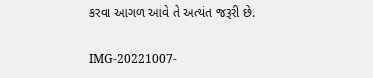કરવા આગળ આવે તે અત્યંત જરૂરી છે.

IMG-20221007-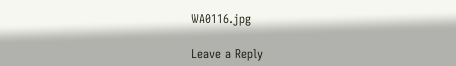WA0116.jpg

Leave a Reply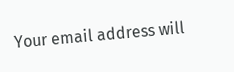Your email address will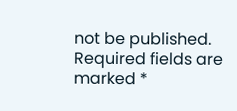not be published. Required fields are marked *